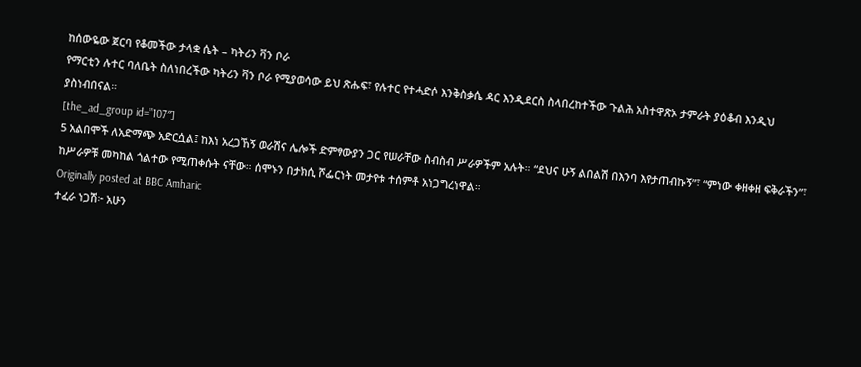ከሰውዬው ጀርባ የቆመችው ታላቋ ሴት – ካትሪን ቫን ቦራ
የማርቲን ሉተር ባለቤት ስለነበረችው ካትሪን ቫን ቦራ የሚያወሳው ይህ ጽሑፍ፣ የሉተር የተሓድሶ እንቅስቃሴ ዳር እንዲደርስ ስላበረከተችው ጉልሕ አስተዋጽኦ ታምራት ያዕቆብ እንዲህ ያስነብበናል።
[the_ad_group id=”107″]
5 አልበሞች ለአድማጭ አድርሷል፤ ከእነ አረጋኸኝ ወራሽና ሌሎች ድምፃውያን ጋር የሠራቸው ስብስብ ሥራዎችም አሉት። “ደህና ሁኝ ልበልሽ በእንባ እየታጠብኩኝ”፣ “ምነው ቀዘቀዘ ፍቅራችን”፣ ከሥራዎቹ መካከል ጎልተው የሚጠቀሱት ናቸው። ሰሞኑን በታክሲ ሾፌርነት መታየቱ ተሰምቶ አነጋግረነዋል።
Originally posted at BBC Amharic
ተፈራ ነጋሽ፦ አሁን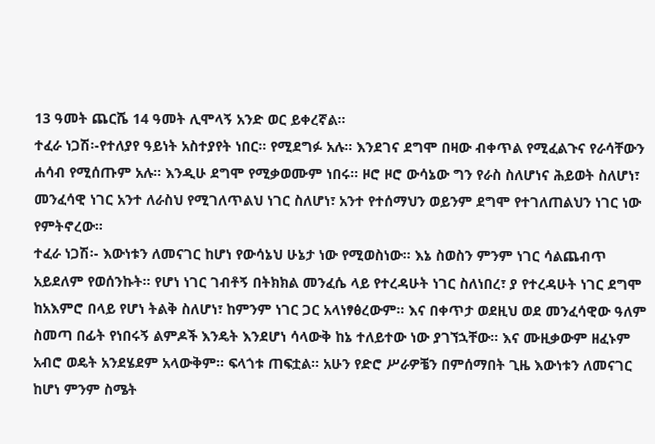13 ዓመት ጨርሼ 14 ዓመት ሊሞላኝ አንድ ወር ይቀረኛል።
ተፈራ ነጋሽ፡-የተለያየ ዓይነት አስተያየት ነበር። የሚደግፉ አሉ። እንደገና ደግሞ በዛው ብቀጥል የሚፈልጉና የራሳቸውን ሐሳብ የሚሰጡም አሉ። እንዲሁ ደግሞ የሚቃወሙም ነበሩ። ዞሮ ዞሮ ውሳኔው ግን የራስ ስለሆነና ሕይወት ስለሆነ፣ መንፈሳዊ ነገር አንተ ለራስህ የሚገለጥልህ ነገር ስለሆነ፣ አንተ የተሰማህን ወይንም ደግሞ የተገለጠልህን ነገር ነው የምትኖረው።
ተፈራ ነጋሽ፡- እውነቱን ለመናገር ከሆነ የውሳኔህ ሁኔታ ነው የሚወስነው። እኔ ስወስን ምንም ነገር ሳልጨብጥ አይደለም የወሰንኩት። የሆነ ነገር ገብቶኝ በትክክል መንፈሴ ላይ የተረዳሁት ነገር ስለነበረ፣ ያ የተረዳሁት ነገር ደግሞ ከአእምሮ በላይ የሆነ ትልቅ ስለሆነ፣ ከምንም ነገር ጋር አላነፃፅረውም። እና በቀጥታ ወደዚህ ወደ መንፈሳዊው ዓለም ስመጣ በፊት የነበሩኝ ልምዶች እንዴት እንደሆነ ሳላውቅ ከኔ ተለይተው ነው ያገኘኋቸው። እና ሙዚቃውም ዘፈኑም አብሮ ወዴት አንደሄደም አላውቅም። ፍላጎቱ ጠፍቷል። አሁን የድሮ ሥራዎቼን በምሰማበት ጊዜ እውነቱን ለመናገር ከሆነ ምንም ስሜት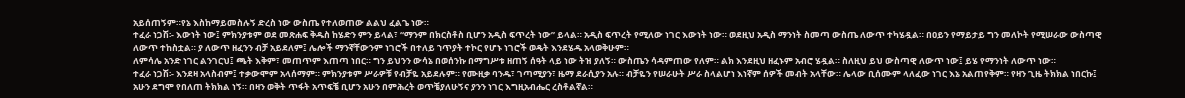አይሰጠኝም።የኔ እስከማይመስሉኝ ድረስ ነው ውስጤ የተለወጠው ልልህ ፈልጌ ነው።
ተፈራ ነጋሽ፡- እውነት ነው፤ ምክንያቱም ወደ መጽሐፍ ቅዱስ ከሄድን ምን ይላል፣ “ማንም በክርስቶስ ቢሆን አዲስ ፍጥረት ነው” ይላል። አዲስ ፍጥረት የሚለው ነገር እውነት ነው። ወደዚህ አዲስ ማንነት ስመጣ ውስጤ ለውጥ ተካሄዷል። በዐይን የማይታይ ግን መለኮት የሚሠራው ውስጣዊ ለውጥ ተከስቷል። ያ ለውጥ ዘፈንን ብቻ አይደለም፤ ሌሎች ማንኛቸውንም ነገሮች በተለይ ኀጥያት ተኮር የሆኑ ነገሮች ወዴት እንደሄዱ አላወቅሁም።
ለምሳሌ አንድ ነገር ልንገርህ፤ ጫት እቅም፣ መጠጥም እጠጣ ነበር። ግን ይህንን ውሳኔ በወሰንኩ በማግሥቱ ዘጠኝ ሰዓት ላይ ነው ትዝ ያለኝ። ውስጤን ሳዳምጠው የለም። ልክ እንደዚህ ዘፈኑም አብሮ ሄዷል። ስለዚህ ይህ ውስጣዊ ለውጥ ነው፤ ይሄ የማንነት ለውጥ ነው።
ተፈራ ነጋሽ፡- እንደዛ አላስብም፤ ተቃውሞም አላሰማም። ምክንያቱም ሥራዎቹ የብቻዬ አይደሉም። የሙዚቃ ባንዱ፣ ገጣሚያን፣ ዜማ ደራሲያን አሉ። ብቻዬን የሠራሁት ሥራ ስላልሆነ እነኛም ሰዎች መብት አላቸው። ሌላው ቢሰሙም ላለፈው ነገር እኔ አልጠየቅም። የዛን ጊዜ ትክክል ነበርኩ፤ አሁን ደግሞ የበለጠ ትክክል ነኝ። በዛን ወቅት ጥፋት አጥፍቼ ቢሆን አሁን በምሕረት ወጥቼያለሁኝና ያንን ነገር እግዚአብሔር ረስቶልኛል።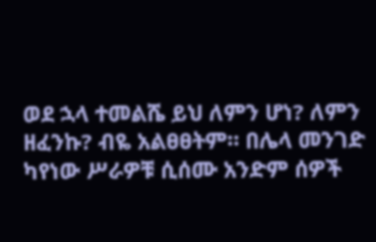ወደ ኋላ ተመልሼ ይህ ለምን ሆነ? ለምን ዘፈንኩ? ብዬ አልፀፀትም። በሌላ መንገድ ካየነው ሥራዎቹ ሲሰሙ አንድም ሰዎች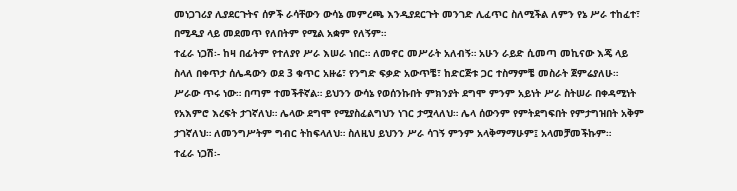መነጋገሪያ ሊያደርጉትና ሰዎች ራሳቸውን ውሳኔ መምረጫ እንዲያደርጉት መንገድ ሊፈጥር ስለሚችል ለምን የኔ ሥራ ተከፈተ፣ በሚዲያ ላይ መደመጥ የለበትም የሚል አቋም የለኝም።
ተፈራ ነጋሽ፡- ከዛ በፊትም የተለያየ ሥራ እሠራ ነበር። ለመኖር መሥራት አለብኝ። አሁን ራይድ ሲመጣ መኪናው እጄ ላይ ስላለ በቀጥታ ሰሌዳውን ወደ 3 ቁጥር አዙሬ፣ የንግድ ፍቃድ አውጥቼ፣ ከድርጅቱ ጋር ተስማምቼ መስራት ጀምሬያለሁ። ሥራው ጥሩ ነው። በጣም ተመችቶኛል። ይህንን ውሳኔ የወሰንኩበት ምክንያት ደግሞ ምንም አይነት ሥራ ስትሠራ በቀዳሚነት የአእምሮ እረፍት ታገኛለህ። ሌላው ደግሞ የሚያስፈልግህን ነገር ታሟላለህ። ሌላ ሰውንም የምትደግፍበት የምታግዝበት አቅም ታገኛለህ። ለመንግሥትም ግብር ትከፍላለህ። ስለዚህ ይህንን ሥራ ሳገኝ ምንም አላቅማማሁም፤ አላመቻመችኩም።
ተፈራ ነጋሽ፡-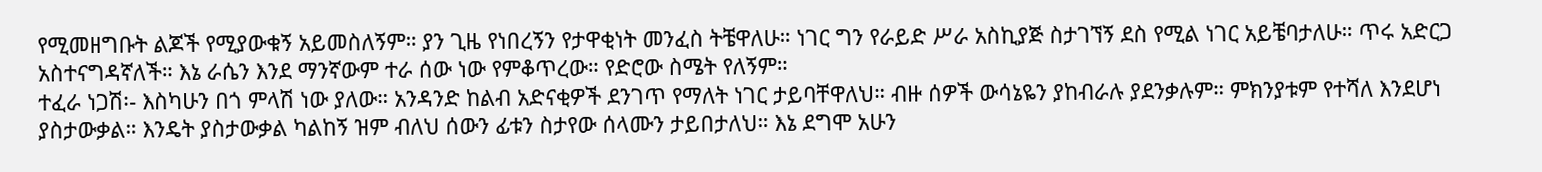የሚመዘግቡት ልጆች የሚያውቁኝ አይመስለኝም። ያን ጊዜ የነበረኝን የታዋቂነት መንፈስ ትቼዋለሁ። ነገር ግን የራይድ ሥራ አስኪያጅ ስታገኘኝ ደስ የሚል ነገር አይቼባታለሁ። ጥሩ አድርጋ አስተናግዳኛለች። እኔ ራሴን እንደ ማንኛውም ተራ ሰው ነው የምቆጥረው። የድሮው ስሜት የለኝም።
ተፈራ ነጋሽ፡- እስካሁን በጎ ምላሽ ነው ያለው። አንዳንድ ከልብ አድናቂዎች ደንገጥ የማለት ነገር ታይባቸዋለህ። ብዙ ሰዎች ውሳኔዬን ያከብራሉ ያደንቃሉም። ምክንያቱም የተሻለ እንደሆነ ያስታውቃል። እንዴት ያስታውቃል ካልከኝ ዝም ብለህ ሰውን ፊቱን ስታየው ሰላሙን ታይበታለህ። እኔ ደግሞ አሁን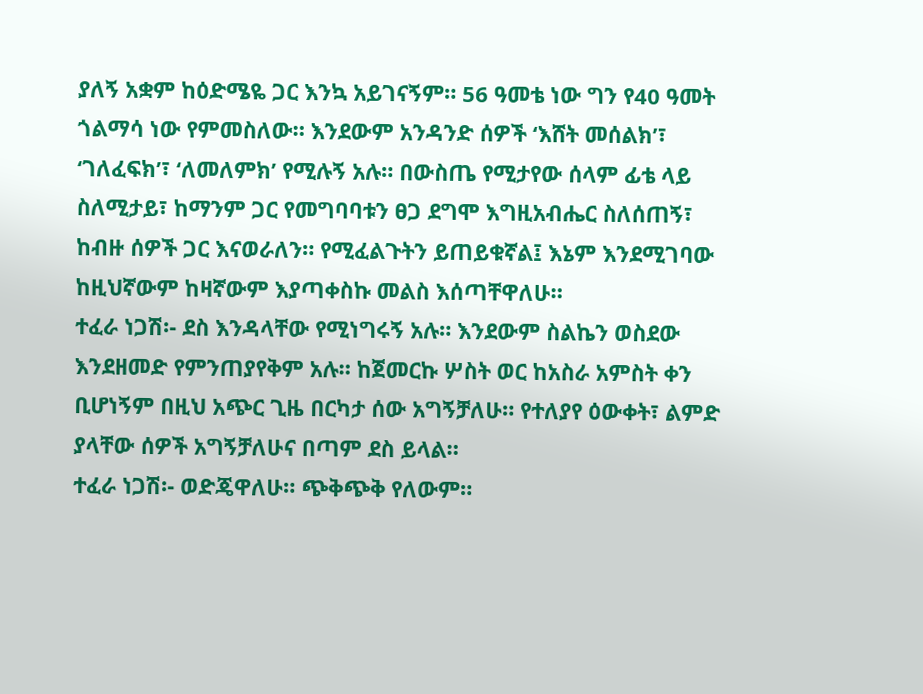ያለኝ አቋም ከዕድሜዬ ጋር እንኳ አይገናኝም። 56 ዓመቴ ነው ግን የ40 ዓመት ጎልማሳ ነው የምመስለው። እንደውም አንዳንድ ሰዎች ‘እሸት መሰልክ’፣ ‘ገለፈፍክ’፣ ‘ለመለምክ’ የሚሉኝ አሉ። በውስጤ የሚታየው ሰላም ፊቴ ላይ ስለሚታይ፣ ከማንም ጋር የመግባባቱን ፀጋ ደግሞ እግዚአብሔር ስለሰጠኝ፣ ከብዙ ሰዎች ጋር እናወራለን። የሚፈልጉትን ይጠይቁኛል፤ እኔም እንደሚገባው ከዚህኛውም ከዛኛውም እያጣቀስኩ መልስ እሰጣቸዋለሁ።
ተፈራ ነጋሽ፡- ደስ እንዳላቸው የሚነግሩኝ አሉ። እንደውም ስልኬን ወስደው እንደዘመድ የምንጠያየቅም አሉ። ከጀመርኩ ሦስት ወር ከአስራ አምስት ቀን ቢሆነኝም በዚህ አጭር ጊዜ በርካታ ሰው አግኝቻለሁ። የተለያየ ዕውቀት፣ ልምድ ያላቸው ሰዎች አግኝቻለሁና በጣም ደስ ይላል።
ተፈራ ነጋሽ፡- ወድጄዋለሁ። ጭቅጭቅ የለውም።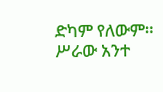ድካም የለውም። ሥራው አንተ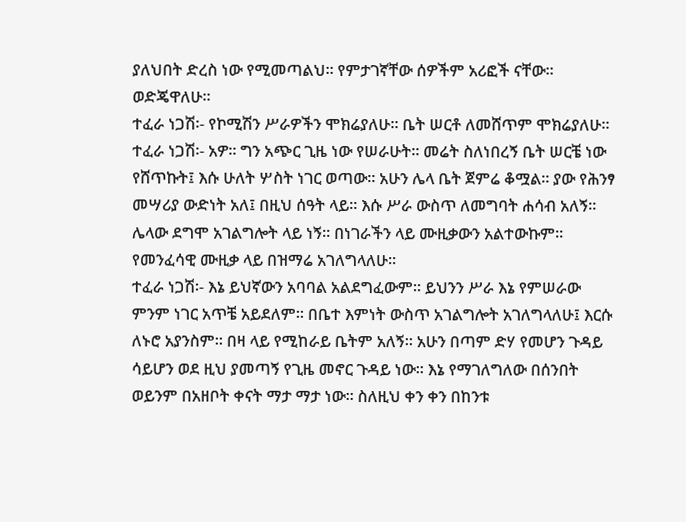ያለህበት ድረስ ነው የሚመጣልህ። የምታገኛቸው ሰዎችም አሪፎች ናቸው። ወድጄዋለሁ።
ተፈራ ነጋሽ፡- የኮሚሽን ሥራዎችን ሞክሬያለሁ። ቤት ሠርቶ ለመሸጥም ሞክሬያለሁ።
ተፈራ ነጋሽ፡- አዎ። ግን አጭር ጊዜ ነው የሠራሁት። መሬት ስለነበረኝ ቤት ሠርቼ ነው የሸጥኩት፤ እሱ ሁለት ሦስት ነገር ወጣው። አሁን ሌላ ቤት ጀምሬ ቆሟል። ያው የሕንፃ መሣሪያ ውድነት አለ፤ በዚህ ሰዓት ላይ። እሱ ሥራ ውስጥ ለመግባት ሐሳብ አለኝ። ሌላው ደግሞ አገልግሎት ላይ ነኝ። በነገራችን ላይ ሙዚቃውን አልተውኩም። የመንፈሳዊ ሙዚቃ ላይ በዝማሬ አገለግላለሁ።
ተፈራ ነጋሽ፡- እኔ ይህኛውን አባባል አልደግፈውም። ይህንን ሥራ እኔ የምሠራው ምንም ነገር አጥቼ አይደለም። በቤተ እምነት ውስጥ አገልግሎት አገለግላለሁ፤ እርሱ ለኑሮ አያንስም። በዛ ላይ የሚከራይ ቤትም አለኝ። አሁን በጣም ድሃ የመሆን ጉዳይ ሳይሆን ወደ ዚህ ያመጣኝ የጊዜ መኖር ጉዳይ ነው። እኔ የማገለግለው በሰንበት ወይንም በአዘቦት ቀናት ማታ ማታ ነው። ስለዚህ ቀን ቀን በከንቱ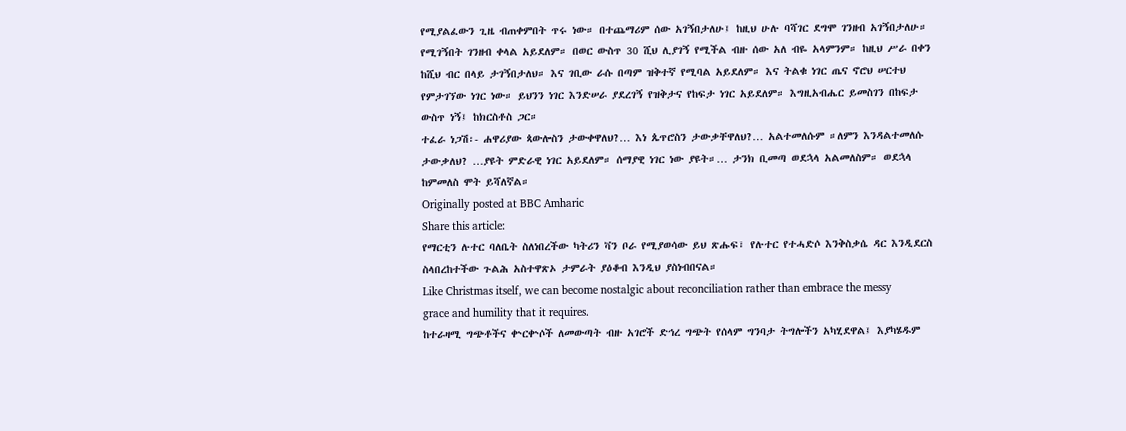የሚያልፈውን ጊዜ ብጠቀምበት ጥሩ ነው። በተጨማሪም ሰው አገኝበታለሁ፤ ከዚህ ሁሉ ባሻገር ደግሞ ገንዘብ አገኝበታለሁ። የሚገኝበት ገንዘብ ቀላል አይደለም። በወር ውስጥ 30 ሺህ ሊያገኝ የሚችል ብዙ ሰው አለ ብዬ አላምንም። ከዚህ ሥራ በቀን ከሺህ ብር በላይ ታገኝበታለህ። እና ገቢው ራሱ በጣም ዝቅተኛ የሚባል አይደለም። እና ትልቁ ነገር ጤና ኖሮህ ሠርተህ የምታገኘው ነገር ነው። ይህንን ነገር እንድሠራ ያደረገኝ የዝቅታና የከፍታ ነገር አይደለም። እግዚአብሔር ይመስገን በከፍታ ውስጥ ነኝ፤ ከክርስቶስ ጋር።
ተፈራ ነጋሽ፡- ሐዋሪያው ጳውሎስን ታውቀዋለህ?… እነ ጴጥሮስን ታውቃቸዋለህ?… አልተመለሱም ።ለምን እንዳልተመለሱ ታውቃለህ? …ያዩት ምድራዊ ነገር አይደለም። ሰማያዊ ነገር ነው ያዩት።… ታንክ ቢመጣ ወደኋላ አልመለስም። ወደኋላ ከምመለስ ሞት ይሻለኛል።
Originally posted at BBC Amharic
Share this article:
የማርቲን ሉተር ባለቤት ስለነበረችው ካትሪን ቫን ቦራ የሚያወሳው ይህ ጽሑፍ፣ የሉተር የተሓድሶ እንቅስቃሴ ዳር እንዲደርስ ስላበረከተችው ጉልሕ አስተዋጽኦ ታምራት ያዕቆብ እንዲህ ያስነብበናል።
Like Christmas itself, we can become nostalgic about reconciliation rather than embrace the messy grace and humility that it requires.
ከተራዛሚ ግጭቶችና ቍርቍሶች ለመውጣት ብዙ አገሮች ድኅረ ግጭት የሰላም ግንባታ ትግሎችን አካሂደዋል፤ እያካሄዱም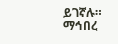ይገኛሉ። ማኅበረ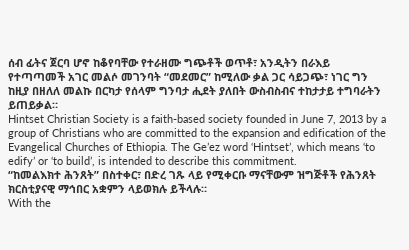ሰብ ፊትና ጀርባ ሆኖ ከቆየባቸው የተራዘሙ ግጭቶች ወጥቶ፣ አንዲትን በራእይ የተጣጣመች አገር መልሶ መገንባት “መደመር” ከሚለው ቃል ጋር ሳይጋጭ፣ ነገር ግን ከዚያ በዘለለ መልኩ በርካታ የሰላም ግንባታ ሒደት ያለበት ውስብስብና ተከታታይ ተግባራትን ይጠይቃል።
Hintset Christian Society is a faith-based society founded in June 7, 2013 by a group of Christians who are committed to the expansion and edification of the Evangelical Churches of Ethiopia. The Ge’ez word ‘Hintset’, which means ‘to edify’ or ‘to build’, is intended to describe this commitment.
“ከመልእክተ ሕንጸት” በስተቀር፣ በድረ ገጹ ላይ የሚቀርቡ ማናቸውም ዝግጅቶች የሕንጸት ክርስቲያናዊ ማኅበር አቋምን ላይወክሉ ይችላሉ።
With the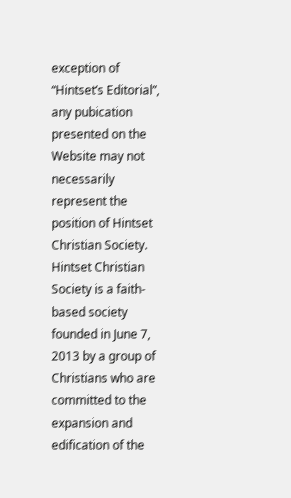exception of “Hintset’s Editorial”, any pubication presented on the Website may not necessarily represent the position of Hintset Christian Society.
Hintset Christian Society is a faith-based society founded in June 7, 2013 by a group of Christians who are committed to the expansion and edification of the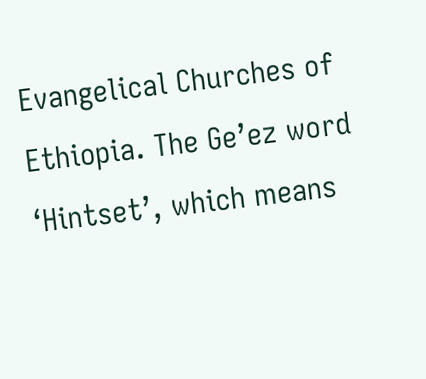Evangelical Churches of Ethiopia. The Ge’ez word ‘Hintset’, which means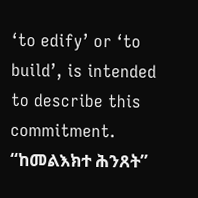‘to edify’ or ‘to build’, is intended to describe this commitment.
“ከመልእክተ ሕንጸት”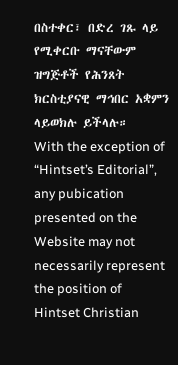በስተቀር፣ በድረ ገጹ ላይ የሚቀርቡ ማናቸውም ዝግጅቶች የሕንጸት ክርስቲያናዊ ማኅበር አቋምን ላይወክሉ ይችላሉ።
With the exception of “Hintset’s Editorial”, any pubication presented on the Website may not necessarily represent the position of Hintset Christian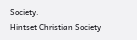Society.
Hintset Christian Society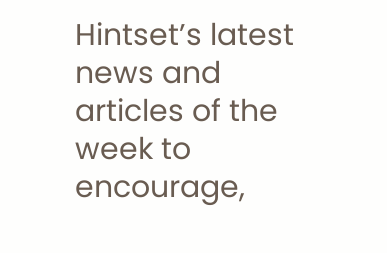Hintset’s latest news and articles of the week to encourage,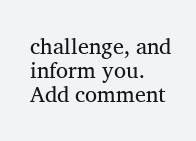challenge, and inform you.
Add comment